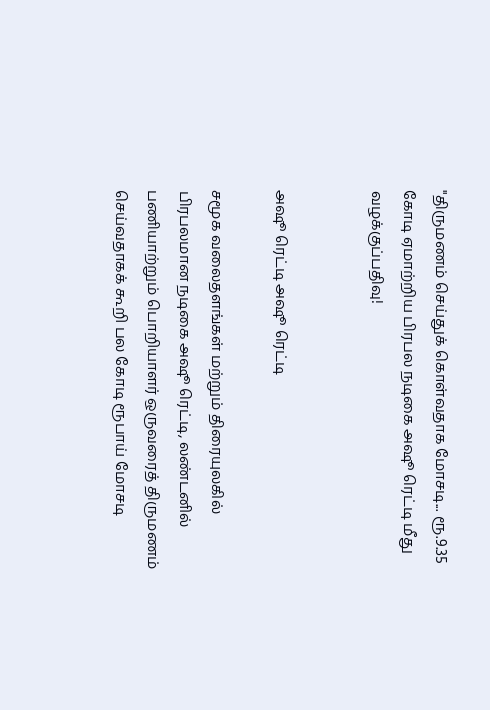"திருமணம் செய்துக் கொள்வதாக மோசடி... ரூ.9.35 கோடி ஏமாற்றிய பிரபல நடிகை அஷூ ரெட்டி மீது வழக்குப்பதிவு!


அஷூ ரெட்டி அஷூ ரெட்டி

சமூக வலைதளங்கள் மற்றும் திரையுலகில் பிரபலமான நடிகை அஷூ ரெட்டி, லண்டனில் பணியாற்றும் பொறியாளர் ஒருவரைத் திருமணம் செய்வதாகக் கூறி பல கோடி ரூபாய் மோசடி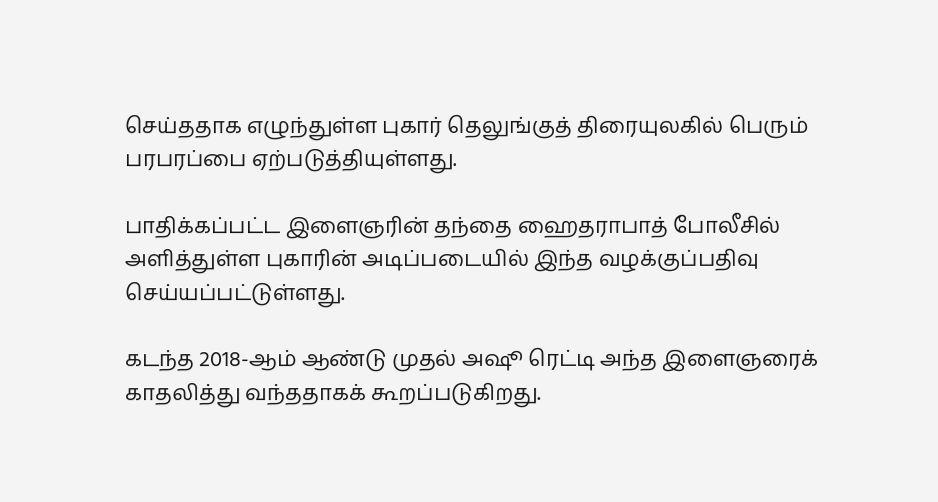செய்ததாக எழுந்துள்ள புகார் தெலுங்குத் திரையுலகில் பெரும் பரபரப்பை ஏற்படுத்தியுள்ளது.

பாதிக்கப்பட்ட இளைஞரின் தந்தை ஹைதராபாத் போலீசில் அளித்துள்ள புகாரின் அடிப்படையில் இந்த வழக்குப்பதிவு செய்யப்பட்டுள்ளது.

கடந்த 2018-ஆம் ஆண்டு முதல் அஷூ ரெட்டி அந்த இளைஞரைக் காதலித்து வந்ததாகக் கூறப்படுகிறது.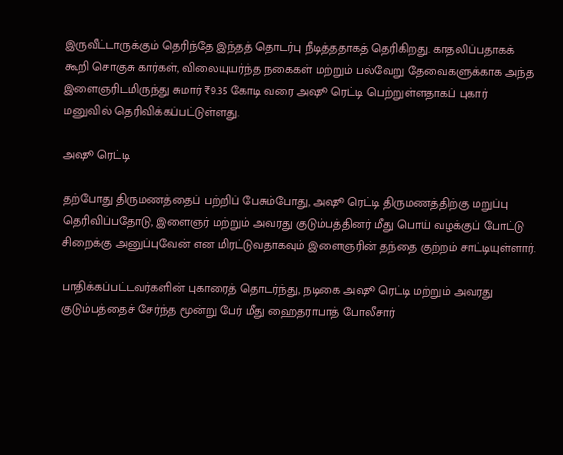இருவீட்டாருக்கும் தெரிந்தே இந்தத் தொடர்பு நீடித்ததாகத் தெரிகிறது. காதலிப்பதாகக் கூறி சொகுசு கார்கள், விலையுயர்ந்த நகைகள் மற்றும் பல்வேறு தேவைகளுக்காக அந்த இளைஞரிடமிருந்து சுமார் ₹9.35 கோடி வரை அஷூ ரெட்டி பெற்றுள்ளதாகப் புகார் மனுவில் தெரிவிக்கப்பட்டுள்ளது.

அஷூ ரெட்டி

தற்போது திருமணத்தைப் பற்றிப் பேசும்போது, அஷூ ரெட்டி திருமணத்திற்கு மறுப்பு தெரிவிப்பதோடு, இளைஞர் மற்றும் அவரது குடும்பத்தினர் மீது பொய் வழக்குப் போட்டு சிறைக்கு அனுப்புவேன் என மிரட்டுவதாகவும் இளைஞரின் தந்தை குற்றம் சாட்டியுள்ளார்.

பாதிக்கப்பட்டவர்களின் புகாரைத் தொடர்ந்து, நடிகை அஷூ ரெட்டி மற்றும் அவரது குடும்பத்தைச் சேர்ந்த மூன்று பேர் மீது ஹைதராபாத் போலீசார்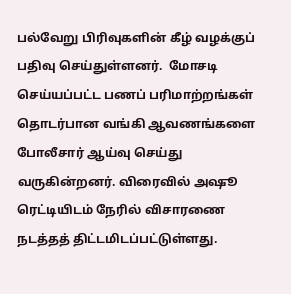பல்வேறு பிரிவுகளின் கீழ் வழக்குப் பதிவு செய்துள்ளனர்.  மோசடி செய்யப்பட்ட பணப் பரிமாற்றங்கள் தொடர்பான வங்கி ஆவணங்களை போலீசார் ஆய்வு செய்து வருகின்றனர். விரைவில் அஷூ ரெட்டியிடம் நேரில் விசாரணை நடத்தத் திட்டமிடப்பட்டுள்ளது.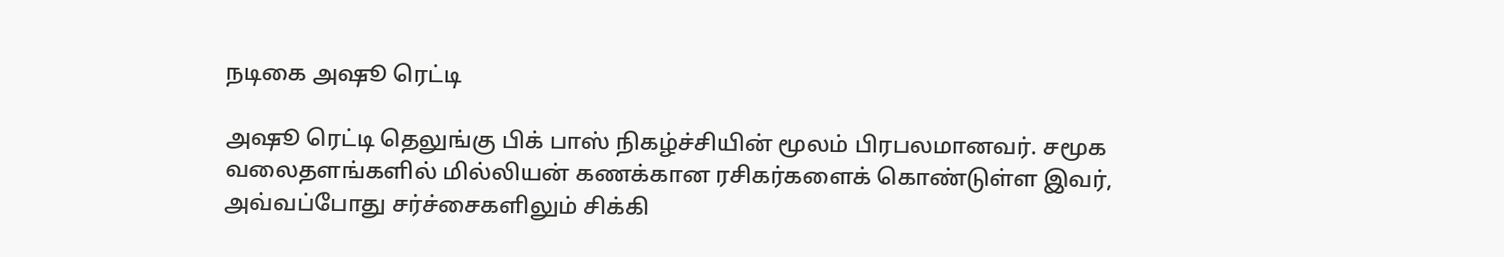நடிகை அஷூ ரெட்டி

அஷூ ரெட்டி தெலுங்கு பிக் பாஸ் நிகழ்ச்சியின் மூலம் பிரபலமானவர். சமூக வலைதளங்களில் மில்லியன் கணக்கான ரசிகர்களைக் கொண்டுள்ள இவர், அவ்வப்போது சர்ச்சைகளிலும் சிக்கி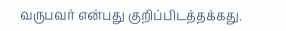வருபவர் என்பது குறிப்பிடத்தக்கது.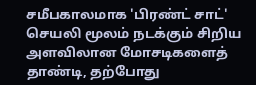சமீபகாலமாக 'பிரண்ட் சாட்' செயலி மூலம் நடக்கும் சிறிய அளவிலான மோசடிகளைத் தாண்டி, தற்போது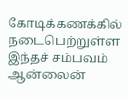கோடிக்கணக்கில் நடைபெற்றுள்ள இந்தச் சம்பவம் ஆன்லைன்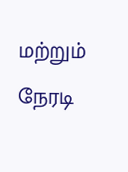மற்றும் நேரடி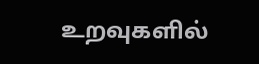உறவுகளில்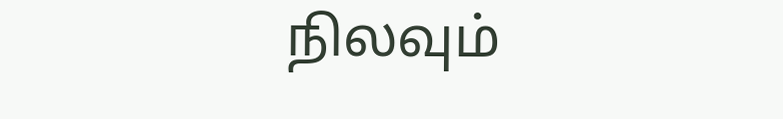நிலவும்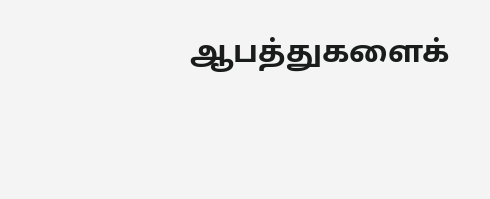ஆபத்துகளைக்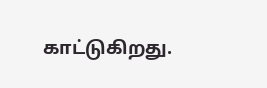காட்டுகிறது.